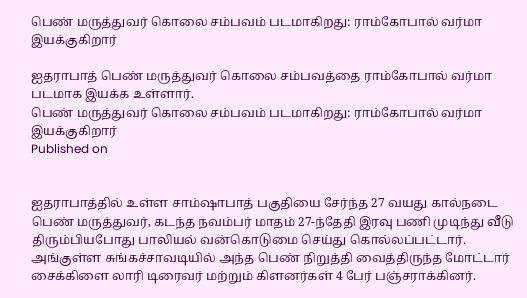பெண் மருத்துவர் கொலை சம்பவம் படமாகிறது: ராம்கோபால் வர்மா இயக்குகிறார்

ஐதராபாத் பெண் மருத்துவர் கொலை சம்பவத்தை ராம்கோபால் வர்மா படமாக இயக்க உள்ளார்.
பெண் மருத்துவர் கொலை சம்பவம் படமாகிறது: ராம்கோபால் வர்மா இயக்குகிறார்
Published on


ஐதராபாத்தில் உள்ள சாம்ஷாபாத் பகுதியை சேர்ந்த 27 வயது கால்நடை பெண் மருத்துவர், கடந்த நவம்பர் மாதம் 27-ந்தேதி இரவு பணி முடிந்து வீடு திரும்பியபோது பாலியல் வன்கொடுமை செய்து கொல்லப்பட்டார். அங்குள்ள சுங்கச்சாவடியில் அந்த பெண் நிறுத்தி வைத்திருந்த மோட்டார் சைக்கிளை லாரி டிரைவர் மற்றும் கிளனர்கள் 4 பேர் பஞ்சராக்கினர்.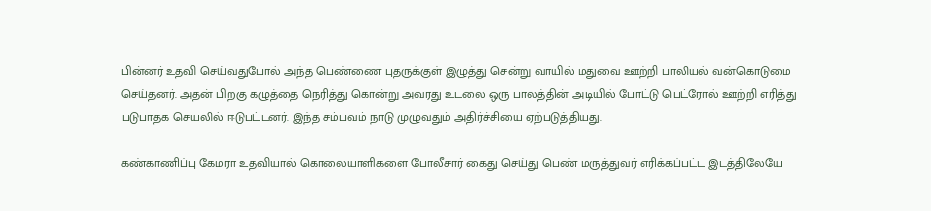பின்னர் உதவி செய்வதுபோல் அந்த பெண்ணை புதருக்குள் இழுத்து சென்று வாயில் மதுவை ஊற்றி பாலியல் வன்கொடுமை செய்தனர். அதன் பிறகு கழுத்தை நெரித்து கொன்று அவரது உடலை ஒரு பாலத்தின் அடியில் போட்டு பெட்ரோல் ஊற்றி எரித்து படுபாதக செயலில் ஈடுபட்டனர். இந்த சம்பவம் நாடு முழுவதும் அதிர்ச்சியை ஏற்படுத்தியது.

கண்காணிப்பு கேமரா உதவியால் கொலையாளிகளை போலீசார் கைது செய்து பெண் மருத்துவர் எரிக்கப்பட்ட இடத்திலேயே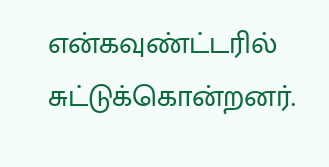என்கவுண்ட்டரில் சுட்டுக்கொன்றனர்.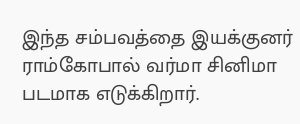இந்த சம்பவத்தை இயக்குனர் ராம்கோபால் வர்மா சினிமா படமாக எடுக்கிறார்.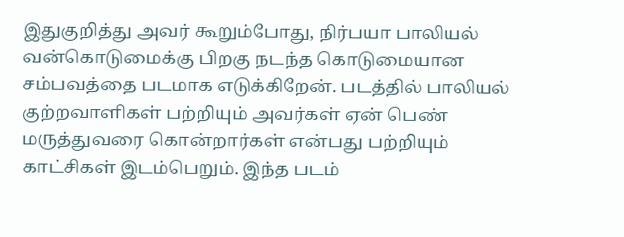இதுகுறித்து அவர் கூறும்போது, நிர்பயா பாலியல் வன்கொடுமைக்கு பிறகு நடந்த கொடுமையான சம்பவத்தை படமாக எடுக்கிறேன். படத்தில் பாலியல் குற்றவாளிகள் பற்றியும் அவர்கள் ஏன் பெண் மருத்துவரை கொன்றார்கள் என்பது பற்றியும் காட்சிகள் இடம்பெறும். இந்த படம்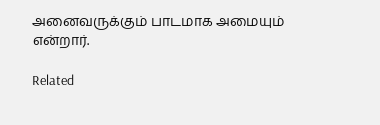அனைவருக்கும் பாடமாக அமையும் என்றார்.

Related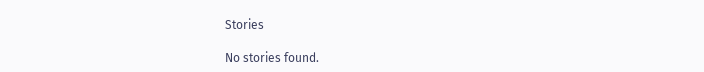Stories

No stories found.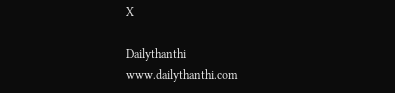X

Dailythanthi
www.dailythanthi.com